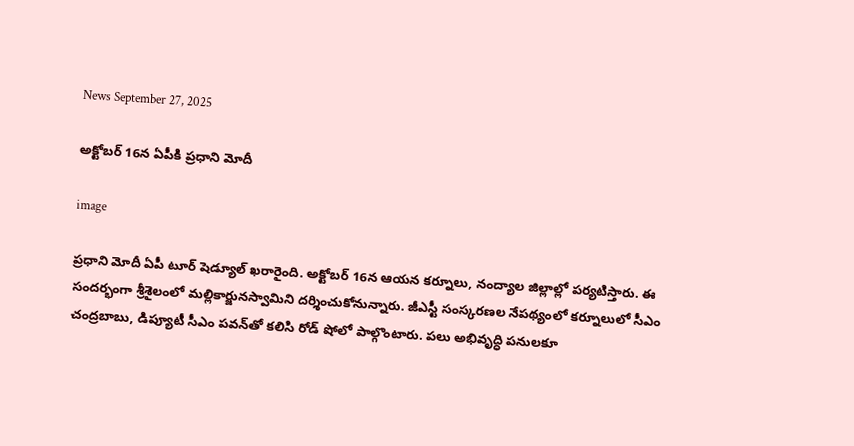News September 27, 2025

అక్టోబర్ 16న ఏపీకి ప్రధాని మోదీ

image

ప్రధాని మోదీ ఏపీ టూర్ షెడ్యూల్ ఖరారైంది. అక్టోబర్ 16న ఆయన కర్నూలు, నంద్యాల జిల్లాల్లో పర్యటిస్తారు. ఈ సందర్భంగా శ్రీశైలంలో మల్లికార్జునస్వామిని దర్శించుకోనున్నారు. జీఎస్టీ సంస్కరణల నేపథ్యంలో కర్నూలులో సీఎం చంద్రబాబు, డిప్యూటీ సీఎం పవన్‌తో కలిసి రోడ్ షోలో పాల్గొంటారు. పలు అభివృద్ధి పనులకూ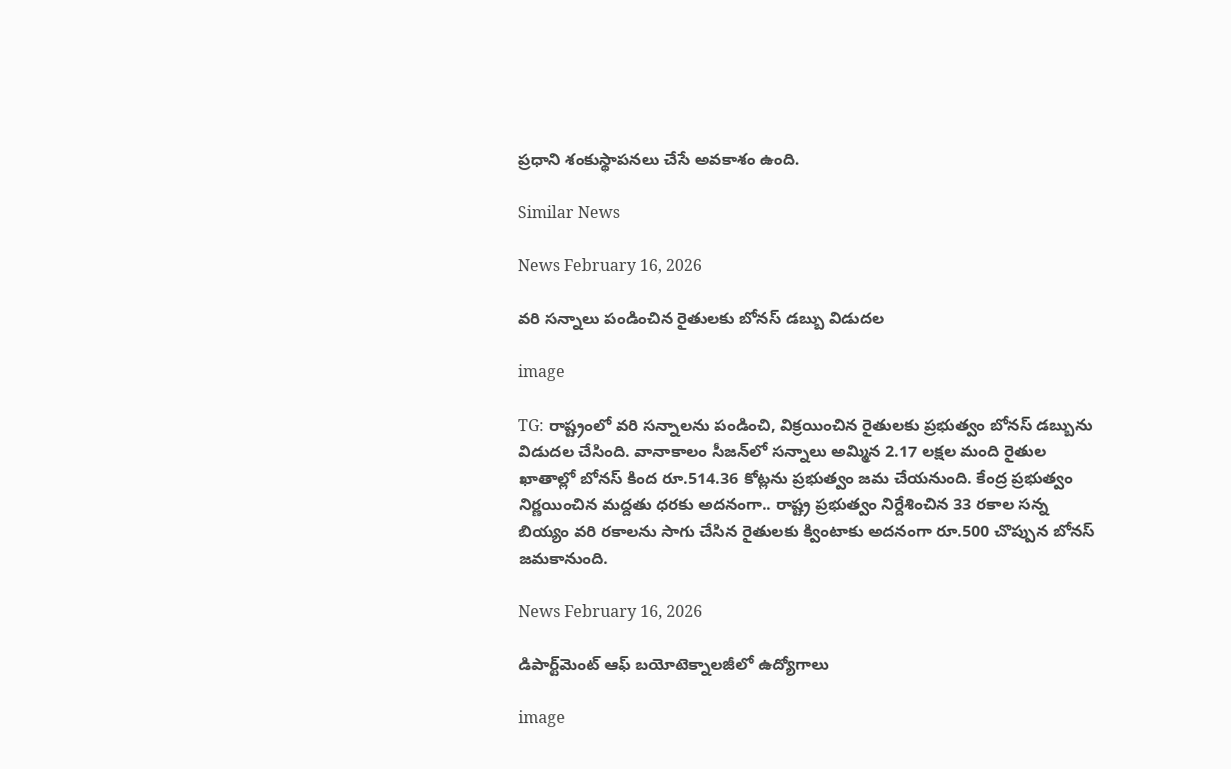ప్రధాని శంకుస్థాపనలు చేసే అవకాశం ఉంది.

Similar News

News February 16, 2026

వరి సన్నాలు పండించిన రైతులకు బోనస్ డబ్బు విడుదల

image

TG: రాష్ట్రంలో వరి సన్నాలను పండించి, విక్రయించిన రైతులకు ప్రభుత్వం బోనస్ డబ్బును విడుదల చేసింది. వానాకాలం సీజన్‌లో సన్నాలు అమ్మిన 2.17 లక్షల మంది రైతుల ఖాతాల్లో బోనస్ కింద రూ.514.36 కోట్లను ప్రభుత్వం జమ చేయనుంది. కేంద్ర ప్రభుత్వం నిర్ణయించిన మద్దతు ధరకు అదనంగా.. రాష్ట్ర ప్రభుత్వం నిర్దేశించిన 33 రకాల సన్న బియ్యం వరి రకాలను సాగు చేసిన రైతులకు క్వింటాకు అదనంగా రూ.500 చొప్పున బోనస్ జమకానుంది.

News February 16, 2026

డిపార్ట్‌మెంట్ ఆఫ్ బయోటెక్నాలజీలో ఉద్యోగాలు

image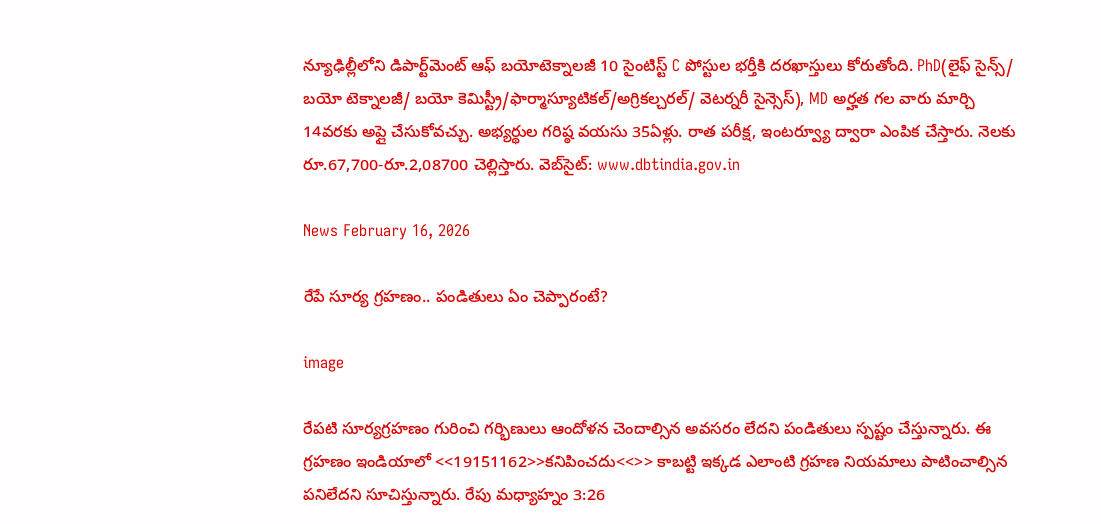న్యూఢిల్లీలోని డిపార్ట్‌మెంట్ ఆఫ్ బయోటెక్నాలజీ 10 సైంటిస్ట్ C పోస్టుల భర్తీకి దరఖాస్తులు కోరుతోంది. PhD(లైఫ్ సైన్స్/ బయో టెక్నాలజీ/ బయో కెమిస్ట్రీ/ఫార్మాస్యూటికల్/అగ్రికల్చరల్/ వెటర్నరీ సైన్సెస్), MD అర్హత గల వారు మార్చి 14వరకు అప్లై చేసుకోవచ్చు. అభ్యర్థుల గరిష్ఠ వయసు 35ఏళ్లు. రాత పరీక్ష, ఇంటర్వ్యూ ద్వారా ఎంపిక చేస్తారు. నెలకు రూ.67,700-రూ.2,08700 చెల్లిస్తారు. వెబ్‌సైట్: www.dbtindia.gov.in

News February 16, 2026

రేపే సూర్య గ్రహణం.. పండితులు ఏం చెప్పారంటే?

image

రేపటి సూర్యగ్రహణం గురించి గర్భిణులు ఆందోళన చెందాల్సిన అవసరం లేదని పండితులు స్పష్టం చేస్తున్నారు. ఈ గ్రహణం ఇండియాలో <<19151162>>కనిపించదు<<>> కాబట్టి ఇక్కడ ఎలాంటి గ్రహణ నియమాలు పాటించాల్సిన పనిలేదని సూచిస్తున్నారు. రేపు మధ్యాహ్నం 3:26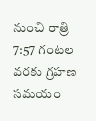నుంచి రాత్రి 7:57 గంటల వరకు గ్రహణ సమయం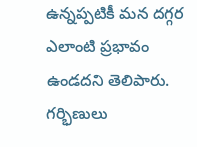ఉన్నప్పటికీ మన దగ్గర ఎలాంటి ప్రభావం ఉండదని తెలిపారు. గర్భిణులు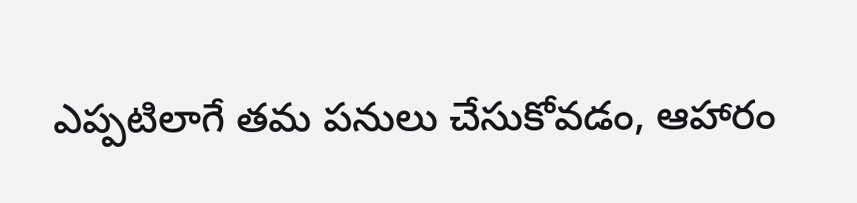ఎప్పటిలాగే తమ పనులు చేసుకోవడం, ఆహారం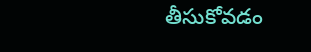తీసుకోవడం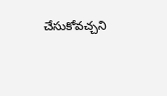చేసుకోవచ్చని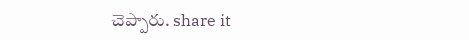చెప్పారు. share it